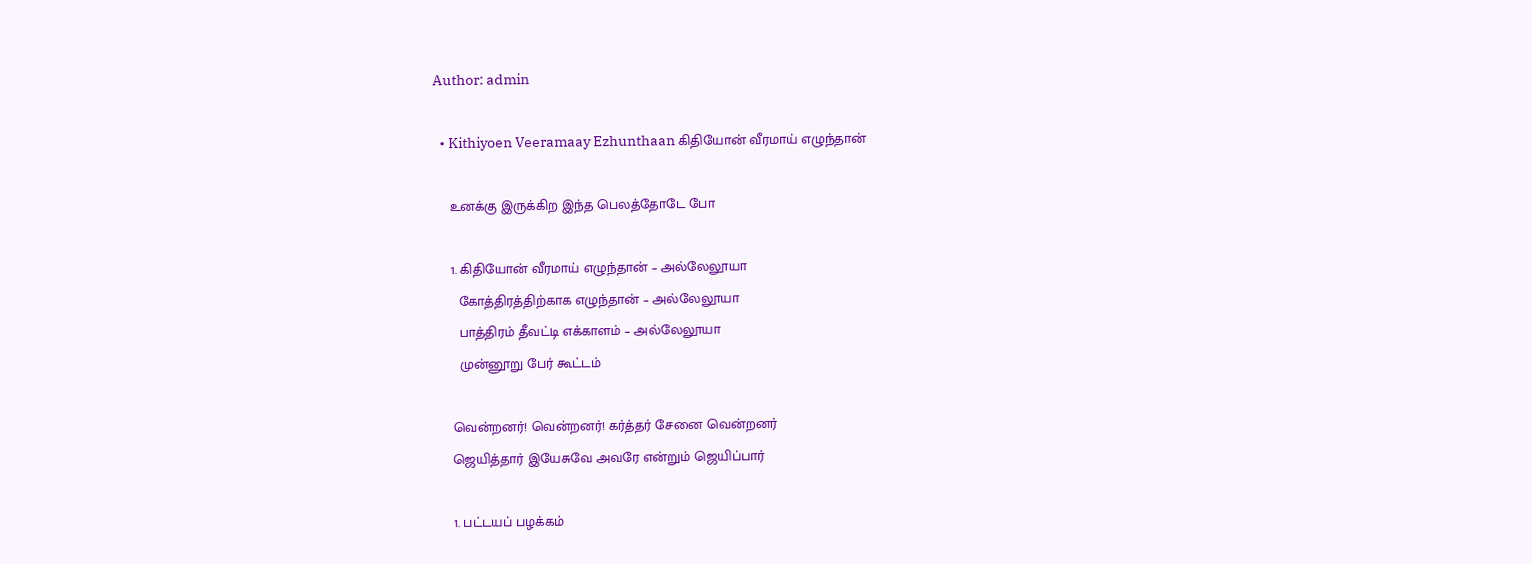Author: admin

  • Kithiyoen Veeramaay Ezhunthaan கிதியோன் வீரமாய் எழுந்தான்

    உனக்கு இருக்கிற இந்த பெலத்தோடே போ

    1. கிதியோன் வீரமாய் எழுந்தான் – அல்லேலூயா
      கோத்திரத்திற்காக எழுந்தான் – அல்லேலூயா
      பாத்திரம் தீவட்டி எக்காளம் – அல்லேலூயா
      முன்னூறு பேர் கூட்டம்

    வென்றனர்! வென்றனர்! கர்த்தர் சேனை வென்றனர்
    ஜெயித்தார் இயேசுவே அவரே என்றும் ஜெயிப்பார்

    1. பட்டயப் பழக்கம்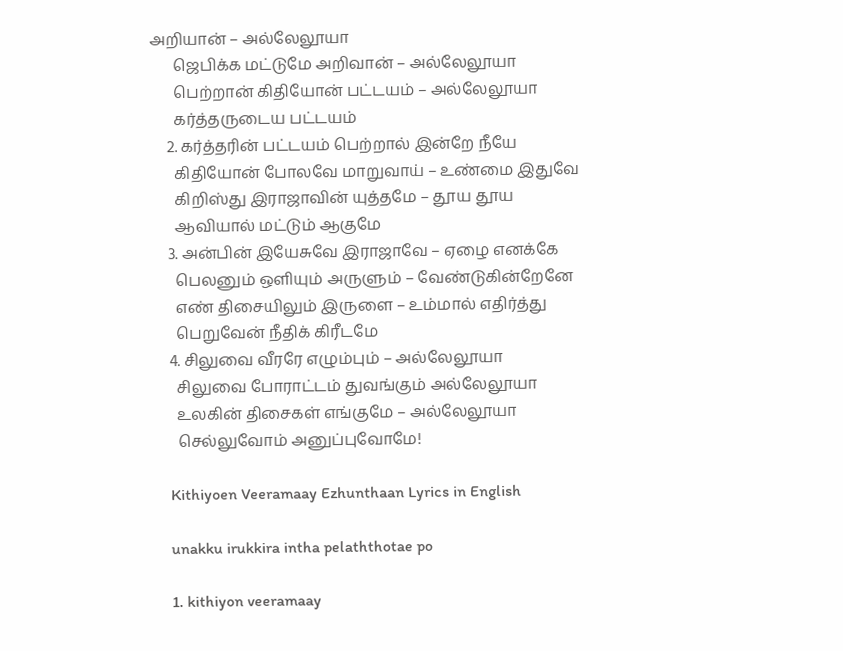அறியான் – அல்லேலூயா
      ஜெபிக்க மட்டுமே அறிவான் – அல்லேலூயா
      பெற்றான் கிதியோன் பட்டயம் – அல்லேலூயா
      கர்த்தருடைய பட்டயம்
    2. கர்த்தரின் பட்டயம் பெற்றால் இன்றே நீயே
      கிதியோன் போலவே மாறுவாய் – உண்மை இதுவே
      கிறிஸ்து இராஜாவின் யுத்தமே – தூய தூய
      ஆவியால் மட்டும் ஆகுமே
    3. அன்பின் இயேசுவே இராஜாவே – ஏழை எனக்கே
      பெலனும் ஒளியும் அருளும் – வேண்டுகின்றேனே
      எண் திசையிலும் இருளை – உம்மால் எதிர்த்து
      பெறுவேன் நீதிக் கிரீடமே
    4. சிலுவை வீரரே எழும்பும் – அல்லேலூயா
      சிலுவை போராட்டம் துவங்கும் அல்லேலூயா
      உலகின் திசைகள் எங்குமே – அல்லேலூயா
      செல்லுவோம் அனுப்புவோமே!

    Kithiyoen Veeramaay Ezhunthaan Lyrics in English

    unakku irukkira intha pelaththotae po

    1. kithiyon veeramaay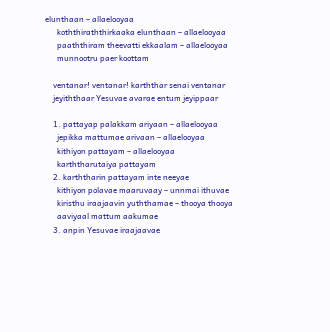elunthaan – allaelooyaa
      koththiraththirkaaka elunthaan – allaelooyaa
      paaththiram theevatti ekkaalam – allaelooyaa
      munnootru paer koottam

    ventanar! ventanar! karththar senai ventanar
    jeyiththaar Yesuvae avarae entum jeyippaar

    1. pattayap palakkam ariyaan – allaelooyaa
      jepikka mattumae arivaan – allaelooyaa
      kithiyon pattayam – allaelooyaa
      karththarutaiya pattayam
    2. karththarin pattayam inte neeyae
      kithiyon polavae maaruvaay – unnmai ithuvae
      kiristhu iraajaavin yuththamae – thooya thooya
      aaviyaal mattum aakumae
    3. anpin Yesuvae iraajaavae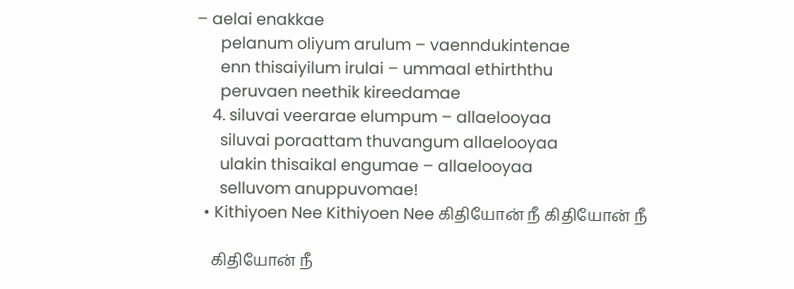– aelai enakkae
      pelanum oliyum arulum – vaenndukintenae
      enn thisaiyilum irulai – ummaal ethirththu
      peruvaen neethik kireedamae
    4. siluvai veerarae elumpum – allaelooyaa
      siluvai poraattam thuvangum allaelooyaa
      ulakin thisaikal engumae – allaelooyaa
      selluvom anuppuvomae!
  • Kithiyoen Nee Kithiyoen Nee கிதியோன் நீ கிதியோன் நீ

    கிதியோன் நீ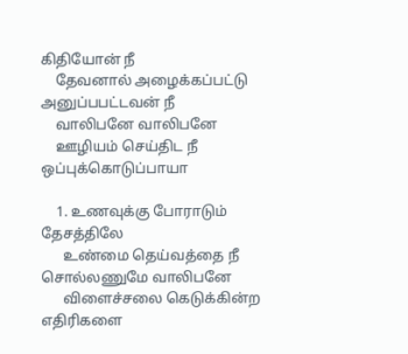கிதியோன் நீ
    தேவனால் அழைக்கப்பட்டு அனுப்பபட்டவன் நீ
    வாலிபனே வாலிபனே
    ஊழியம் செய்திட நீ ஒப்புக்கொடுப்பாயா

    1. உணவுக்கு போராடும் தேசத்திலே
      உண்மை தெய்வத்தை நீ சொல்லணுமே வாலிபனே
      விளைச்சலை கெடுக்கின்ற எதிரிகளை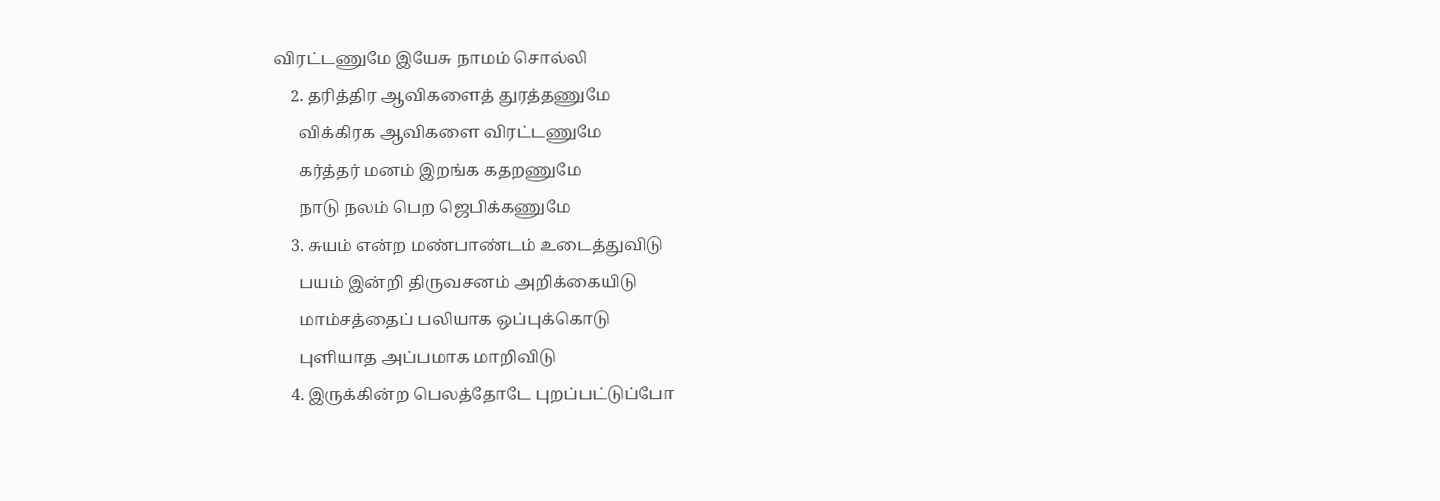விரட்டணுமே இயேசு நாமம் சொல்லி
    2. தரித்திர ஆவிகளைத் துரத்தணுமே
      விக்கிரக ஆவிகளை விரட்டணுமே
      கர்த்தர் மனம் இறங்க கதறணுமே
      நாடு நலம் பெற ஜெபிக்கணுமே
    3. சுயம் என்ற மண்பாண்டம் உடைத்துவிடு
      பயம் இன்றி திருவசனம் அறிக்கையிடு
      மாம்சத்தைப் பலியாக ஒப்புக்கொடு
      புளியாத அப்பமாக மாறிவிடு
    4. இருக்கின்ற பெலத்தோடே புறப்பட்டுப்போ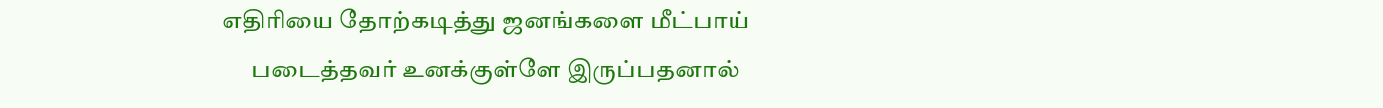எதிரியை தோற்கடித்து ஜனங்களை மீட்பாய்
      படைத்தவர் உனக்குள்ளே இருப்பதனால்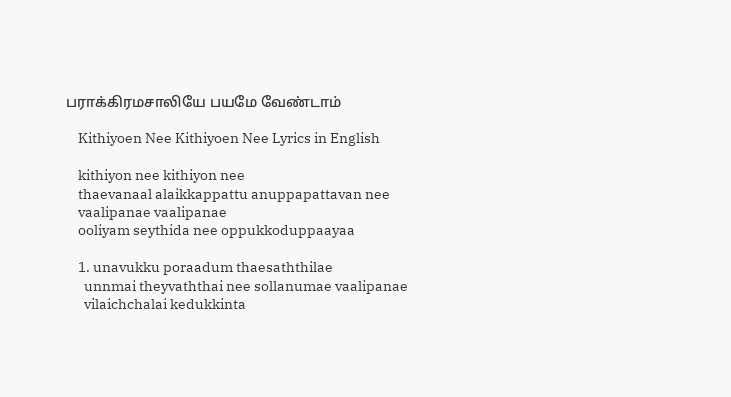பராக்கிரமசாலியே பயமே வேண்டாம்

    Kithiyoen Nee Kithiyoen Nee Lyrics in English

    kithiyon nee kithiyon nee
    thaevanaal alaikkappattu anuppapattavan nee
    vaalipanae vaalipanae
    ooliyam seythida nee oppukkoduppaayaa

    1. unavukku poraadum thaesaththilae
      unnmai theyvaththai nee sollanumae vaalipanae
      vilaichchalai kedukkinta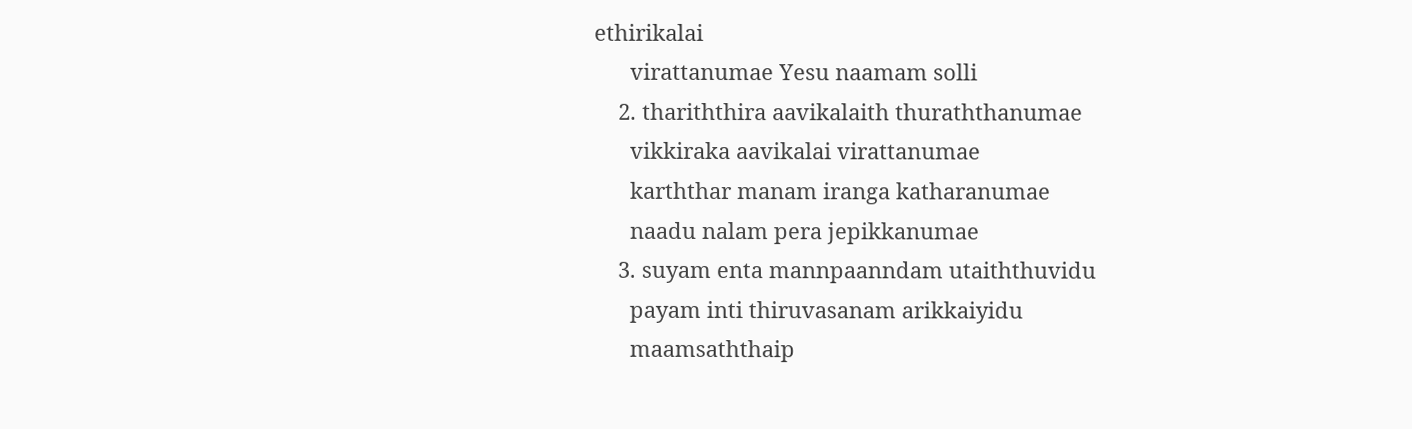ethirikalai
      virattanumae Yesu naamam solli
    2. thariththira aavikalaith thuraththanumae
      vikkiraka aavikalai virattanumae
      karththar manam iranga katharanumae
      naadu nalam pera jepikkanumae
    3. suyam enta mannpaanndam utaiththuvidu
      payam inti thiruvasanam arikkaiyidu
      maamsaththaip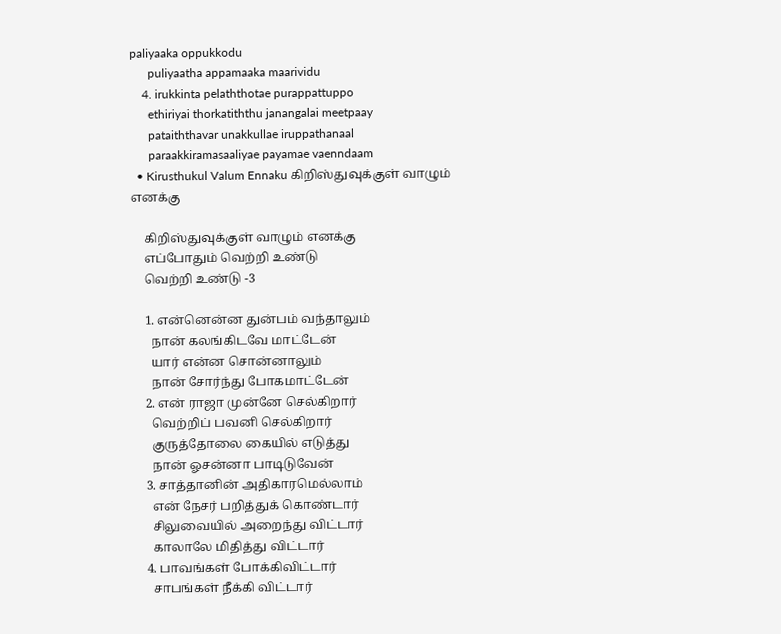paliyaaka oppukkodu
      puliyaatha appamaaka maarividu
    4. irukkinta pelaththotae purappattuppo
      ethiriyai thorkatiththu janangalai meetpaay
      pataiththavar unakkullae iruppathanaal
      paraakkiramasaaliyae payamae vaenndaam
  • Kirusthukul Valum Ennaku கிறிஸ்துவுக்குள் வாழும் எனக்கு

    கிறிஸ்துவுக்குள் வாழும் எனக்கு
    எப்போதும் வெற்றி உண்டு
    வெற்றி உண்டு -3

    1. என்னென்ன துன்பம் வந்தாலும்
      நான் கலங்கிடவே மாட்டேன்
      யார் என்ன சொன்னாலும்
      நான் சோர்ந்து போகமாட்டேன்
    2. என் ராஜா முன்னே செல்கிறார்
      வெற்றிப் பவனி செல்கிறார்
      குருத்தோலை கையில் எடுத்து
      நான் ஓசன்னா பாடிடுவேன்
    3. சாத்தானின் அதிகாரமெல்லாம்
      என் நேசர் பறித்துக் கொண்டார்
      சிலுவையில் அறைந்து விட்டார்
      காலாலே மிதித்து விட்டார்
    4. பாவங்கள் போக்கிவிட்டார்
      சாபங்கள் நீக்கி விட்டார்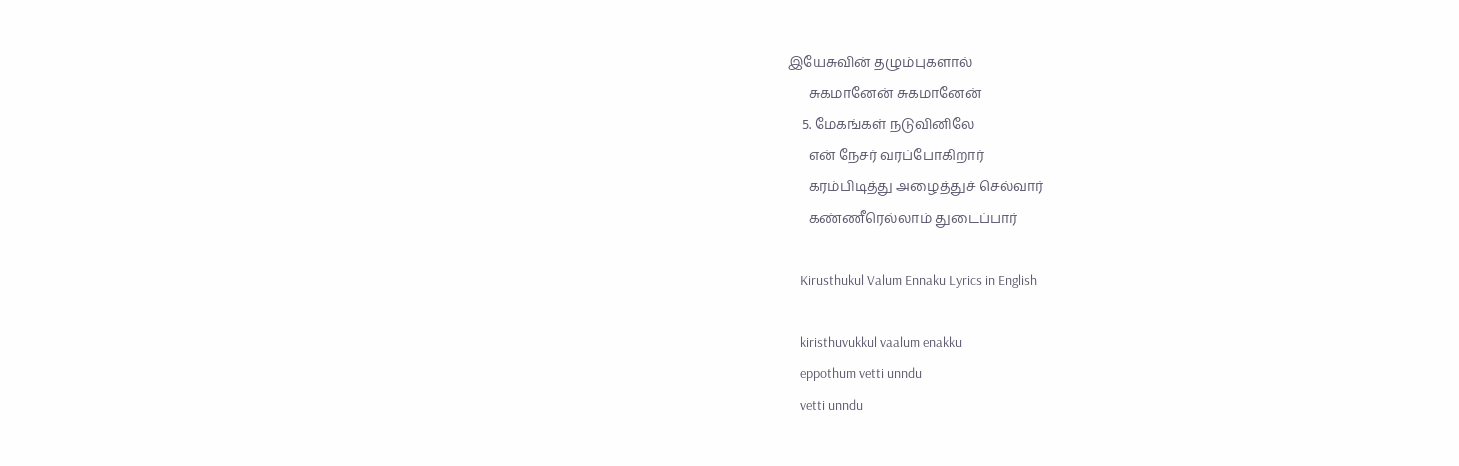இயேசுவின் தழும்புகளால்
      சுகமானேன் சுகமானேன்
    5. மேகங்கள் நடுவினிலே
      என் நேசர் வரப்போகிறார்
      கரம்பிடித்து அழைத்துச் செல்வார்
      கண்ணீரெல்லாம் துடைப்பார்

    Kirusthukul Valum Ennaku Lyrics in English

    kiristhuvukkul vaalum enakku
    eppothum vetti unndu
    vetti unndu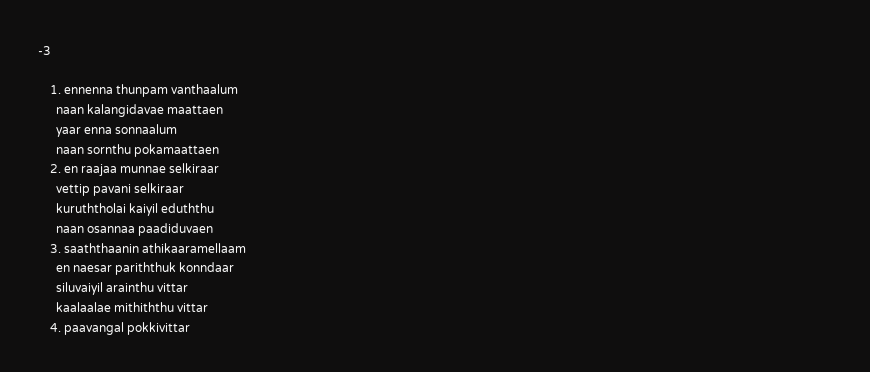-3

    1. ennenna thunpam vanthaalum
      naan kalangidavae maattaen
      yaar enna sonnaalum
      naan sornthu pokamaattaen
    2. en raajaa munnae selkiraar
      vettip pavani selkiraar
      kuruththolai kaiyil eduththu
      naan osannaa paadiduvaen
    3. saaththaanin athikaaramellaam
      en naesar pariththuk konndaar
      siluvaiyil arainthu vittar
      kaalaalae mithiththu vittar
    4. paavangal pokkivittar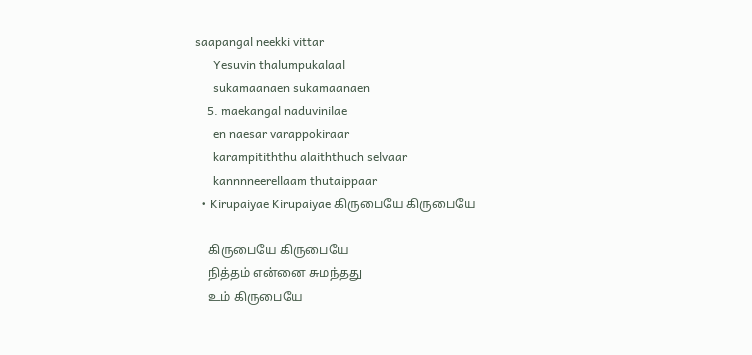saapangal neekki vittar
      Yesuvin thalumpukalaal
      sukamaanaen sukamaanaen
    5. maekangal naduvinilae
      en naesar varappokiraar
      karampitiththu alaiththuch selvaar
      kannnneerellaam thutaippaar
  • Kirupaiyae Kirupaiyae கிருபையே கிருபையே

    கிருபையே கிருபையே
    நித்தம் என்னை சுமந்தது
    உம் கிருபையே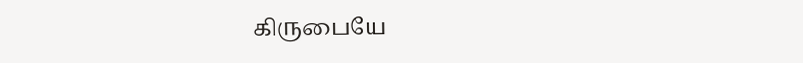கிருபையே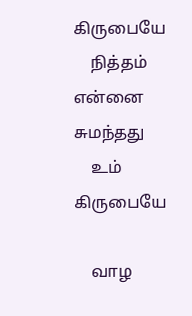கிருபையே
    நித்தம் என்னை சுமந்தது
    உம் கிருபையே

    வாழ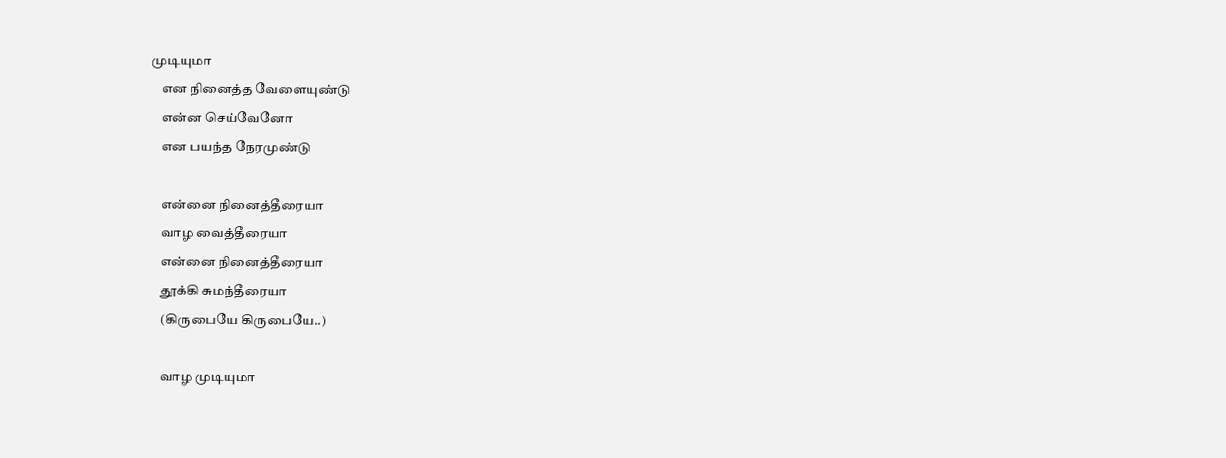முடியுமா
    என நினைத்த வேளையுண்டு
    என்ன செய்வேனோ
    என பயந்த நேரமுண்டு

    என்னை நினைத்தீரையா
    வாழ வைத்தீரையா
    என்னை நினைத்தீரையா
    தூக்கி சுமந்தீரையா
    (கிருபையே கிருபையே..)

    வாழ முடியுமா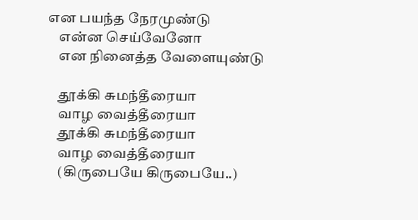என பயந்த நேரமுண்டு
    என்ன செய்வேனோ
    என நினைத்த வேளையுண்டு

    தூக்கி சுமந்தீரையா
    வாழ வைத்தீரையா
    தூக்கி சுமந்தீரையா
    வாழ வைத்தீரையா
    (கிருபையே கிருபையே..)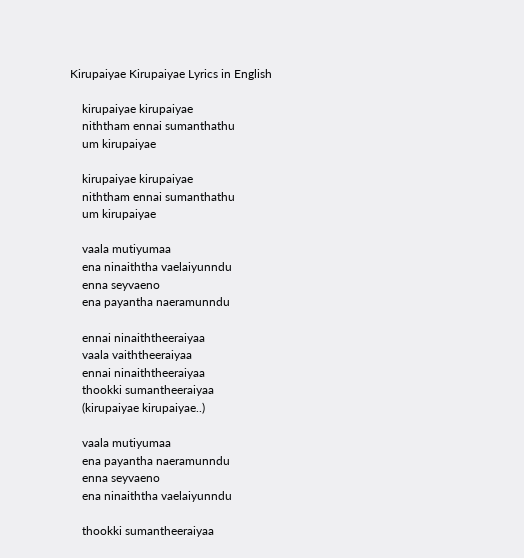Kirupaiyae Kirupaiyae Lyrics in English

    kirupaiyae kirupaiyae
    niththam ennai sumanthathu
    um kirupaiyae

    kirupaiyae kirupaiyae
    niththam ennai sumanthathu
    um kirupaiyae

    vaala mutiyumaa
    ena ninaiththa vaelaiyunndu
    enna seyvaeno
    ena payantha naeramunndu

    ennai ninaiththeeraiyaa
    vaala vaiththeeraiyaa
    ennai ninaiththeeraiyaa
    thookki sumantheeraiyaa
    (kirupaiyae kirupaiyae..)

    vaala mutiyumaa
    ena payantha naeramunndu
    enna seyvaeno
    ena ninaiththa vaelaiyunndu

    thookki sumantheeraiyaa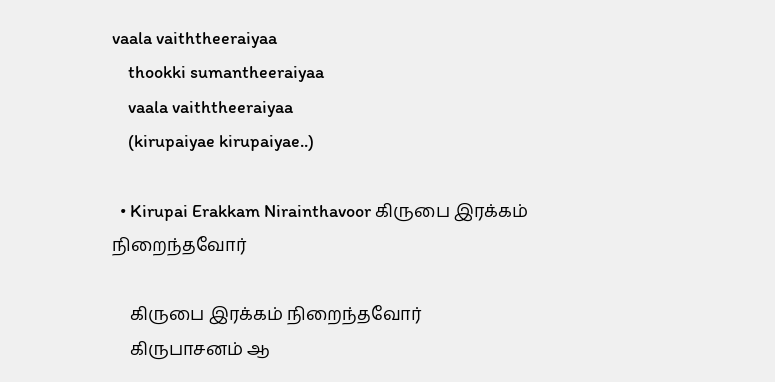vaala vaiththeeraiyaa
    thookki sumantheeraiyaa
    vaala vaiththeeraiyaa
    (kirupaiyae kirupaiyae..)

  • Kirupai Erakkam Nirainthavoor கிருபை இரக்கம் நிறைந்தவோர்

    கிருபை இரக்கம் நிறைந்தவோர்
    கிருபாசனம் ஆ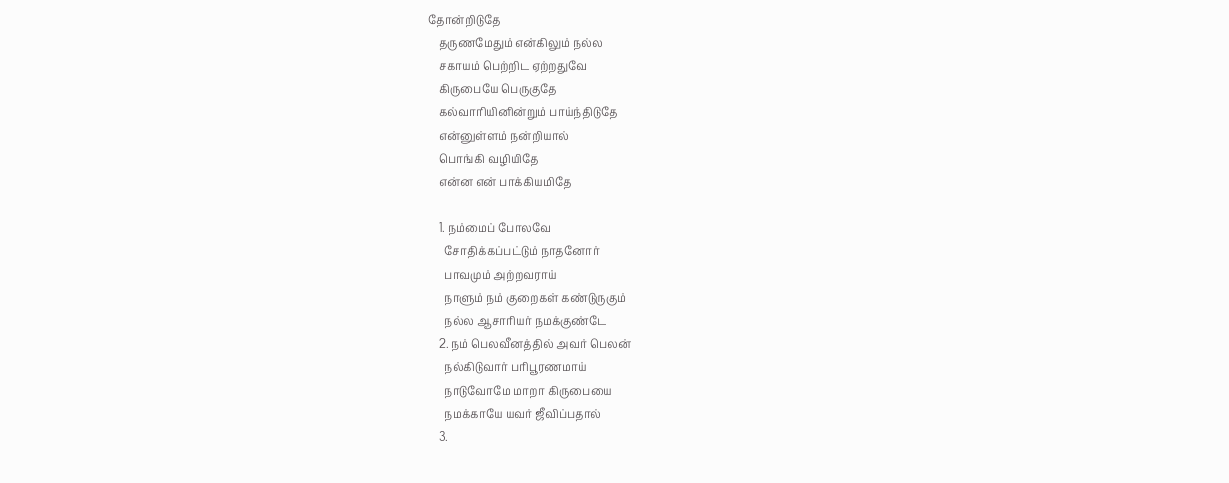தோன்றிடுதே
    தருணமேதும் என்கிலும் நல்ல
    சகாயம் பெற்றிட ஏற்றதுவே
    கிருபையே பெருகுதே
    கல்வாரியினின்றும் பாய்ந்திடுதே
    என்னுள்ளம் நன்றியால்
    பொங்கி வழியிதே
    என்ன என் பாக்கியமிதே

    1. நம்மைப் போலவே
      சோதிக்கப்பட்டும் நாதனோர்
      பாவமும் அற்றவராய்
      நாளும் நம் குறைகள் கண்டுருகும்
      நல்ல ஆசாரியர் நமக்குண்டே
    2. நம் பெலவீனத்தில் அவர் பெலன்
      நல்கிடுவார் பரிபூரணமாய்
      நாடுவோமே மாறா கிருபையை
      நமக்காயே யவர் ஜீவிப்பதால்
    3.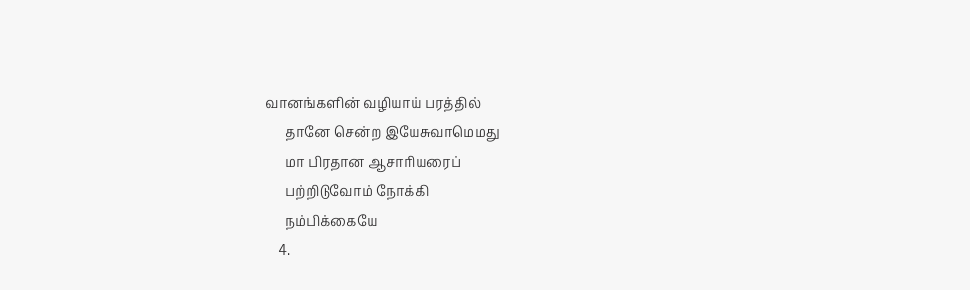வானங்களின் வழியாய் பரத்தில்
      தானே சென்ற இயேசுவாமெமது
      மா பிரதான ஆசாரியரைப்
      பற்றிடுவோம் நோக்கி
      நம்பிக்கையே
    4.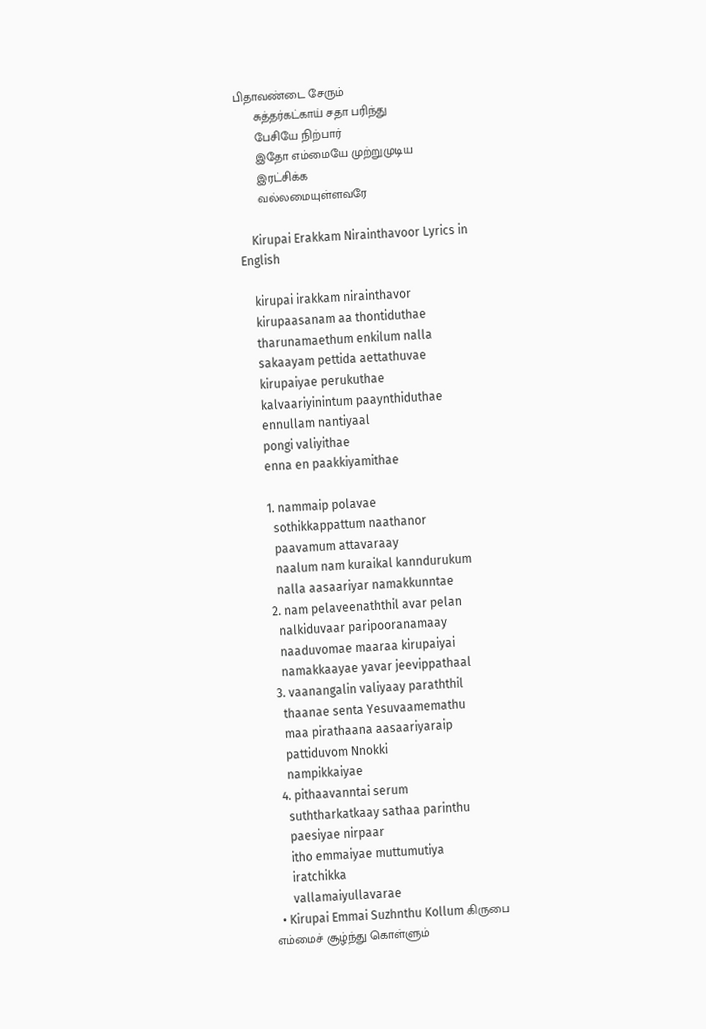பிதாவண்டை சேரும்
      சுத்தர்கட்காய் சதா பரிந்து
      பேசியே நிற்பார்
      இதோ எம்மையே முற்றுமுடிய
      இரட்சிக்க
      வல்லமையுள்ளவரே

    Kirupai Erakkam Nirainthavoor Lyrics in English

    kirupai irakkam nirainthavor
    kirupaasanam aa thontiduthae
    tharunamaethum enkilum nalla
    sakaayam pettida aettathuvae
    kirupaiyae perukuthae
    kalvaariyinintum paaynthiduthae
    ennullam nantiyaal
    pongi valiyithae
    enna en paakkiyamithae

    1. nammaip polavae
      sothikkappattum naathanor
      paavamum attavaraay
      naalum nam kuraikal kanndurukum
      nalla aasaariyar namakkunntae
    2. nam pelaveenaththil avar pelan
      nalkiduvaar paripooranamaay
      naaduvomae maaraa kirupaiyai
      namakkaayae yavar jeevippathaal
    3. vaanangalin valiyaay paraththil
      thaanae senta Yesuvaamemathu
      maa pirathaana aasaariyaraip
      pattiduvom Nnokki
      nampikkaiyae
    4. pithaavanntai serum
      suththarkatkaay sathaa parinthu
      paesiyae nirpaar
      itho emmaiyae muttumutiya
      iratchikka
      vallamaiyullavarae
  • Kirupai Emmai Suzhnthu Kollum கிருபை எம்மைச் சூழ்ந்து கொள்ளும்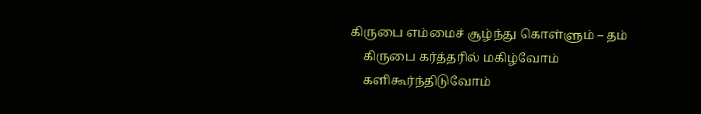கிருபை எம்மைச் சூழ்ந்து கொள்ளும் – தம்
    கிருபை கர்த்தரில் மகிழ்வோம்
    களிகூர்ந்திடுவோம்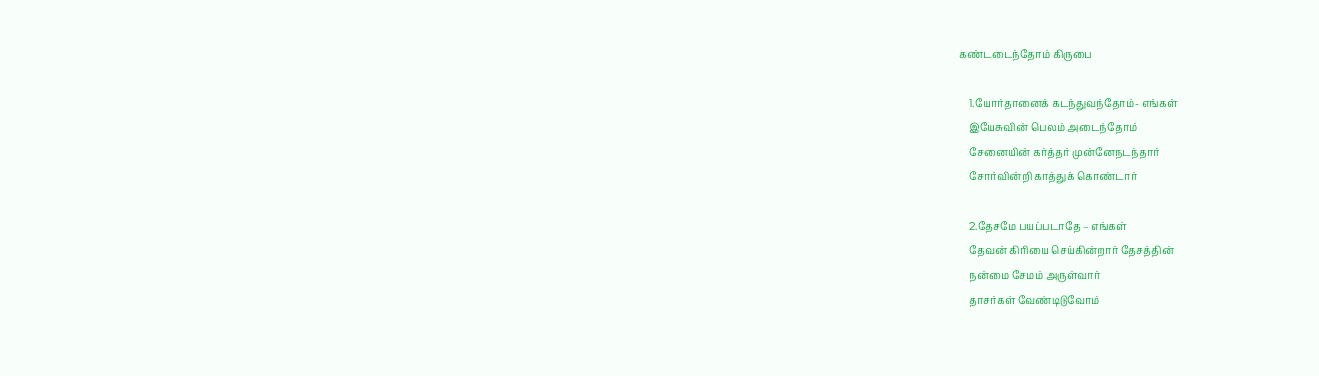கண்டடைந்தோம் கிருபை

    1.யோர்தானைக் கடந்துவந்தோம்- எங்கள்
    இயேசுவின் பெலம் அடைந்தோம்
    சேனையின் கர்த்தர் முன்னேநடந்தார்
    சோர்வின்றி காத்துக் கொண்டார்

    2.தேசமே பயப்படாதே – எங்கள்
    தேவன் கிரியை செய்கின்றார் தேசத்தின்
    நன்மை சேமம் அருள்வார்
    தாசர்கள் வேண்டிடுவோம்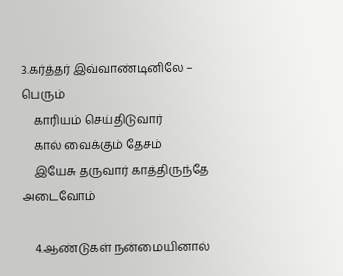3.கர்த்தர் இவ்வாண்டினிலே – பெரும்
    காரியம் செய்திடுவார்
    கால் வைக்கும் தேசம்
    இயேசு தருவார் காத்திருந்தே அடைவோம்

    4.ஆண்டுகள் நன்மையினால்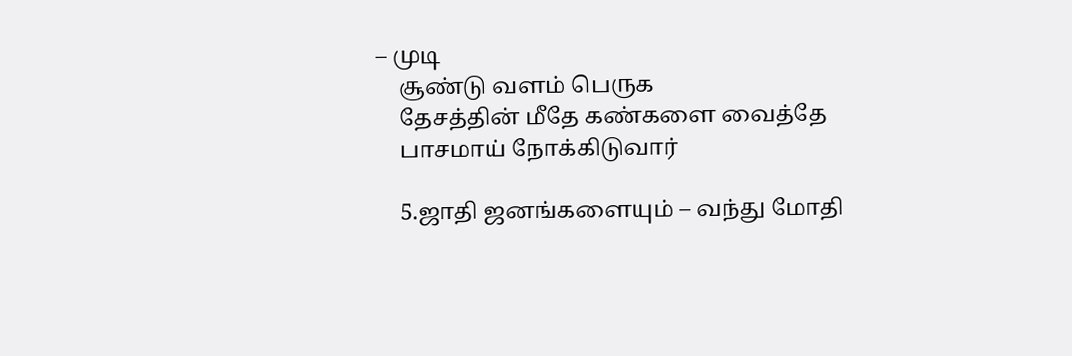– முடி
    சூண்டு வளம் பெருக
    தேசத்தின் மீதே கண்களை வைத்தே
    பாசமாய் நோக்கிடுவார்

    5.ஜாதி ஜனங்களையும் – வந்து மோதி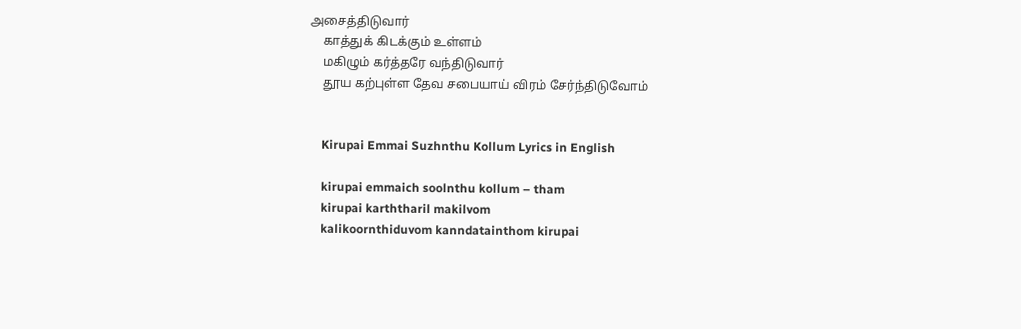அசைத்திடுவார்
    காத்துக் கிடக்கும் உள்ளம்
    மகிழும் கர்த்தரே வந்திடுவார்
    தூய கற்புள்ள தேவ சபையாய் விரம் சேர்ந்திடுவோம்


    Kirupai Emmai Suzhnthu Kollum Lyrics in English

    kirupai emmaich soolnthu kollum – tham
    kirupai karththaril makilvom
    kalikoornthiduvom kanndatainthom kirupai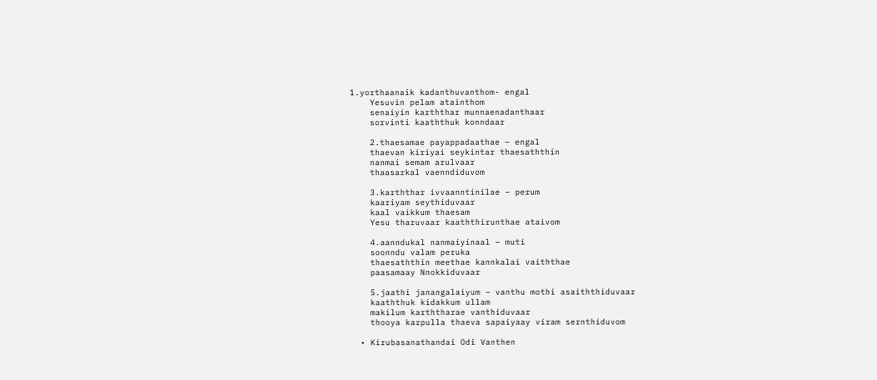1.yorthaanaik kadanthuvanthom- engal
    Yesuvin pelam atainthom
    senaiyin karththar munnaenadanthaar
    sorvinti kaaththuk konndaar

    2.thaesamae payappadaathae – engal
    thaevan kiriyai seykintar thaesaththin
    nanmai semam arulvaar
    thaasarkal vaenndiduvom

    3.karththar ivvaanntinilae – perum
    kaariyam seythiduvaar
    kaal vaikkum thaesam
    Yesu tharuvaar kaaththirunthae ataivom

    4.aanndukal nanmaiyinaal – muti
    soonndu valam peruka
    thaesaththin meethae kannkalai vaiththae
    paasamaay Nnokkiduvaar

    5.jaathi janangalaiyum – vanthu mothi asaiththiduvaar
    kaaththuk kidakkum ullam
    makilum karththarae vanthiduvaar
    thooya karpulla thaeva sapaiyaay viram sernthiduvom

  • Kirubasanathandai Odi Vanthen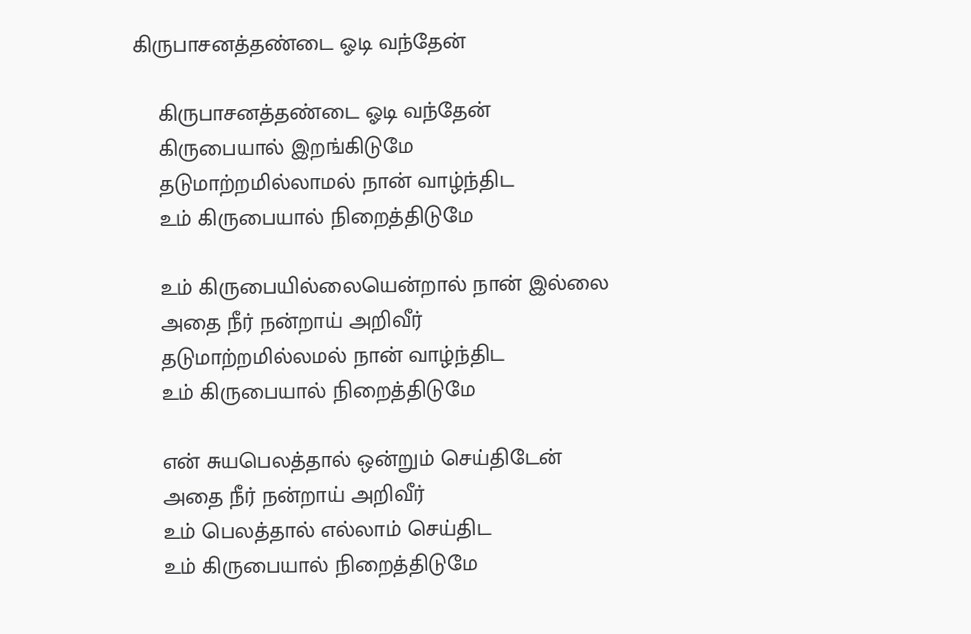கிருபாசனத்தண்டை ஓடி வந்தேன்

    கிருபாசனத்தண்டை ஓடி வந்தேன்
    கிருபையால் இறங்கிடுமே
    தடுமாற்றமில்லாமல் நான் வாழ்ந்திட
    உம் கிருபையால் நிறைத்திடுமே

    உம் கிருபையில்லையென்றால் நான் இல்லை
    அதை நீர் நன்றாய் அறிவீர்
    தடுமாற்றமில்லமல் நான் வாழ்ந்திட
    உம் கிருபையால் நிறைத்திடுமே

    என் சுயபெலத்தால் ஒன்றும் செய்திடேன்
    அதை நீர் நன்றாய் அறிவீர்
    உம் பெலத்தால் எல்லாம் செய்திட
    உம் கிருபையால் நிறைத்திடுமே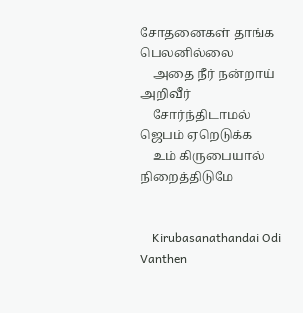சோதனைகள் தாங்க பெலனில்லை
    அதை நீர் நன்றாய் அறிவீர்
    சோர்ந்திடாமல் ஜெபம் ஏறெடுக்க
    உம் கிருபையால் நிறைத்திடுமே


    Kirubasanathandai Odi Vanthen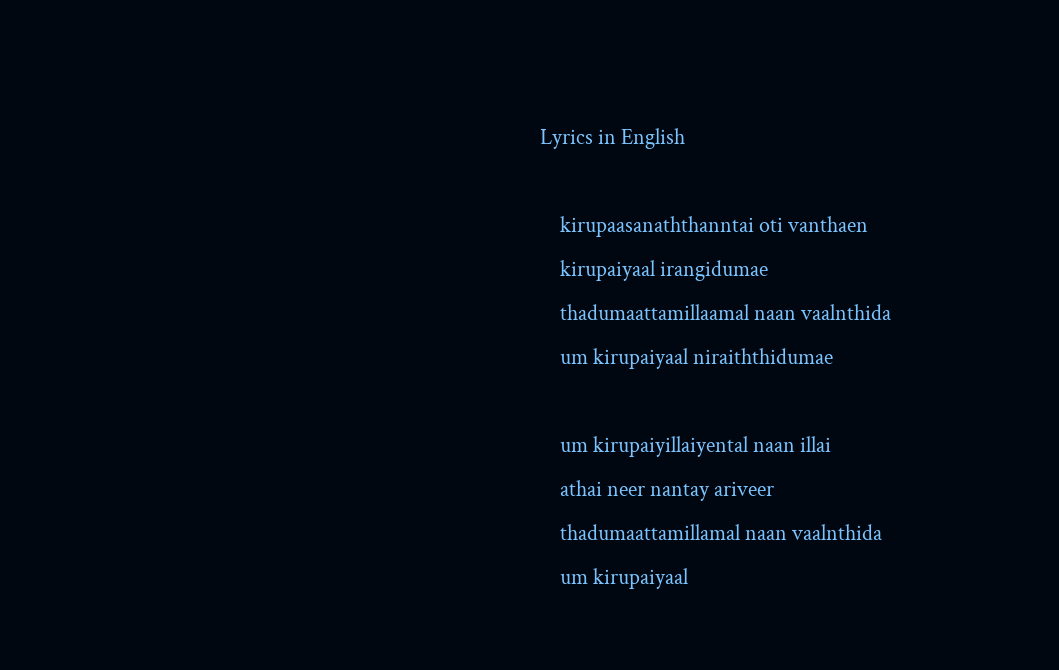Lyrics in English

    kirupaasanaththanntai oti vanthaen
    kirupaiyaal irangidumae
    thadumaattamillaamal naan vaalnthida
    um kirupaiyaal niraiththidumae

    um kirupaiyillaiyental naan illai
    athai neer nantay ariveer
    thadumaattamillamal naan vaalnthida
    um kirupaiyaal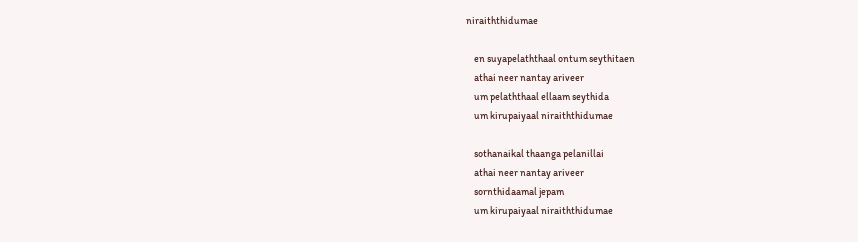niraiththidumae

    en suyapelaththaal ontum seythitaen
    athai neer nantay ariveer
    um pelaththaal ellaam seythida
    um kirupaiyaal niraiththidumae

    sothanaikal thaanga pelanillai
    athai neer nantay ariveer
    sornthidaamal jepam
    um kirupaiyaal niraiththidumae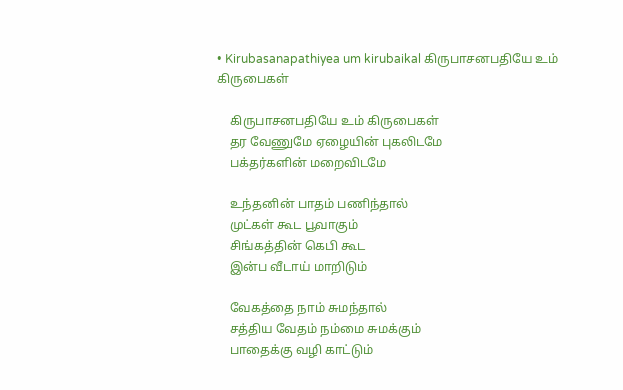• Kirubasanapathiyea um kirubaikal கிருபாசனபதியே உம் கிருபைகள்

    கிருபாசனபதியே உம் கிருபைகள்
    தர வேணுமே ஏழையின் புகலிடமே
    பக்தர்களின் மறைவிடமே

    உந்தனின் பாதம் பணிந்தால்
    முட்கள் கூட பூவாகும்
    சிங்கத்தின் கெபி கூட
    இன்ப வீடாய் மாறிடும்

    வேகத்தை நாம் சுமந்தால்
    சத்திய வேதம் நம்மை சுமக்கும்
    பாதைக்கு வழி காட்டும்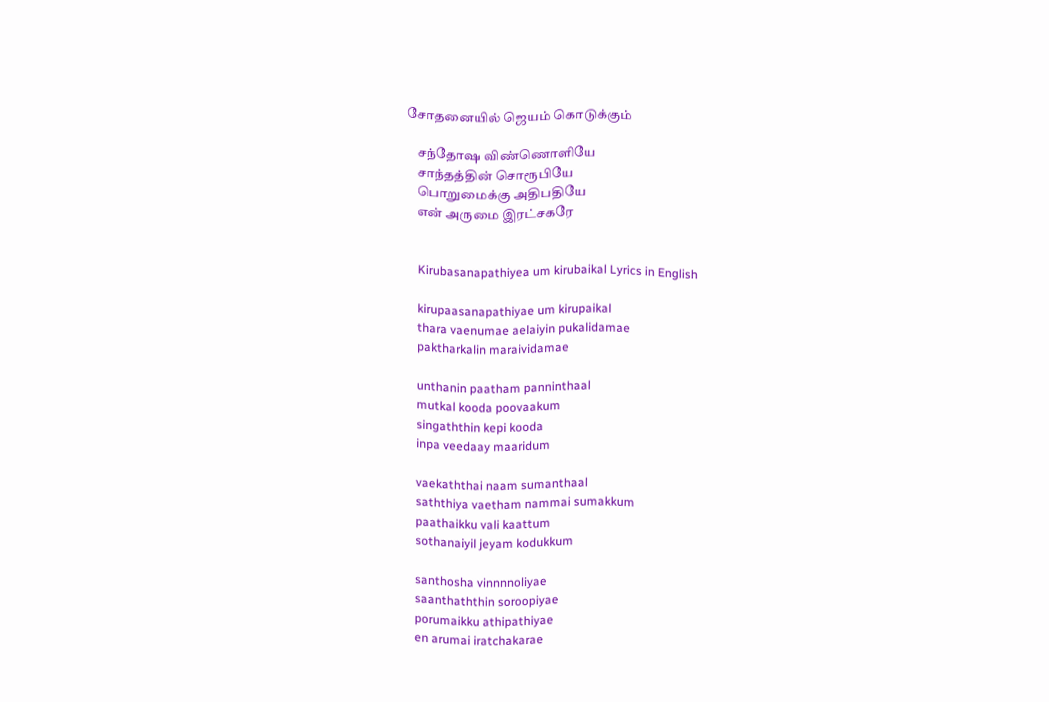சோதனையில் ஜெயம் கொடுக்கும்

    சந்தோஷ விண்ணொளியே
    சாந்தத்தின் சொரூபியே
    பொறுமைக்கு அதிபதியே
    என் அருமை இரட்சகரே


    Kirubasanapathiyea um kirubaikal Lyrics in English

    kirupaasanapathiyae um kirupaikal
    thara vaenumae aelaiyin pukalidamae
    paktharkalin maraividamae

    unthanin paatham panninthaal
    mutkal kooda poovaakum
    singaththin kepi kooda
    inpa veedaay maaridum

    vaekaththai naam sumanthaal
    saththiya vaetham nammai sumakkum
    paathaikku vali kaattum
    sothanaiyil jeyam kodukkum

    santhosha vinnnnoliyae
    saanthaththin soroopiyae
    porumaikku athipathiyae
    en arumai iratchakarae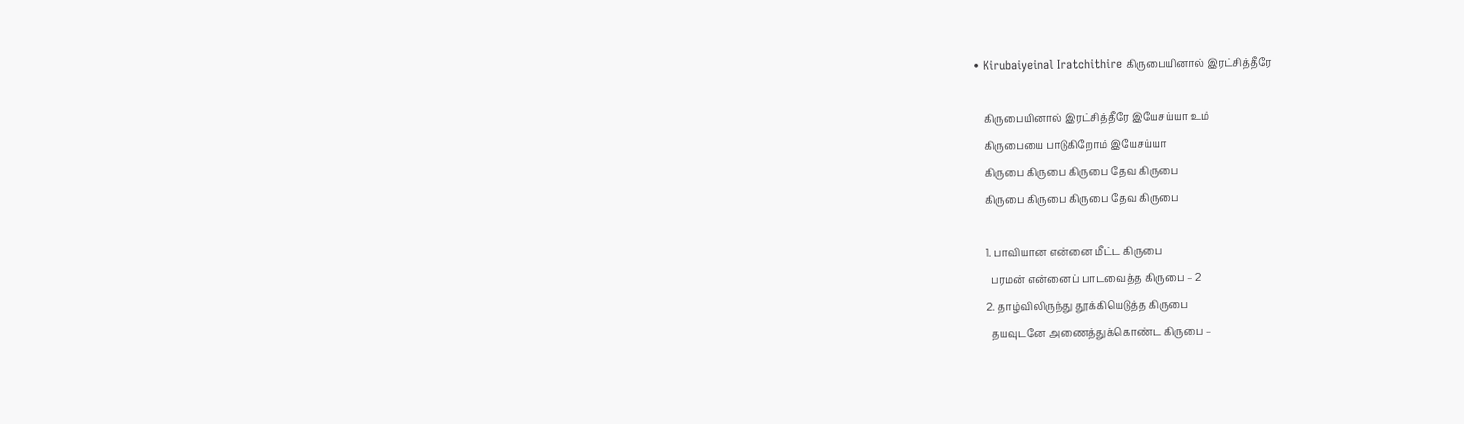• Kirubaiyeinal Iratchithire கிருபையினால் இரட்சித்தீரே

    கிருபையினால் இரட்சித்தீரே இயேசய்யா உம்
    கிருபையை பாடுகிறோம் இயேசய்யா
    கிருபை கிருபை கிருபை தேவ கிருபை
    கிருபை கிருபை கிருபை தேவ கிருபை

    1. பாவியான என்னை மீட்ட கிருபை
      பரமன் என்னைப் பாடவைத்த கிருபை – 2
    2. தாழ்விலிருந்து தூக்கியெடுத்த கிருபை
      தயவுடனே அணைத்துக்கொண்ட கிருபை –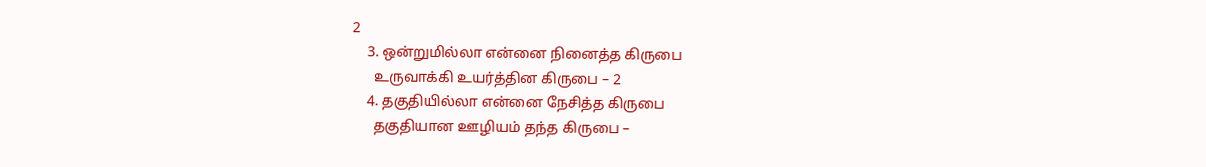2
    3. ஒன்றுமில்லா என்னை நினைத்த கிருபை
      உருவாக்கி உயர்த்தின கிருபை – 2
    4. தகுதியில்லா என்னை நேசித்த கிருபை
      தகுதியான ஊழியம் தந்த கிருபை –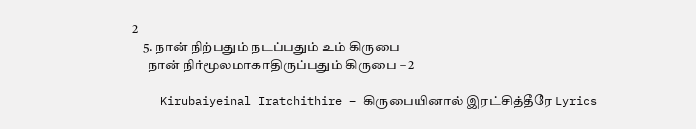2
    5. நான் நிற்பதும் நடப்பதும் உம் கிருபை
      நான் நிர்மூலமாகாதிருப்பதும் கிருபை – 2

    Kirubaiyeinal Iratchithire – கிருபையினால் இரட்சித்தீரே Lyrics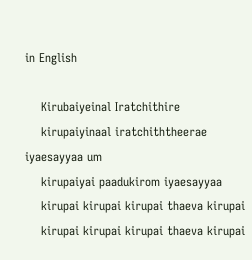in English

    Kirubaiyeinal Iratchithire
    kirupaiyinaal iratchiththeerae iyaesayyaa um
    kirupaiyai paadukirom iyaesayyaa
    kirupai kirupai kirupai thaeva kirupai
    kirupai kirupai kirupai thaeva kirupai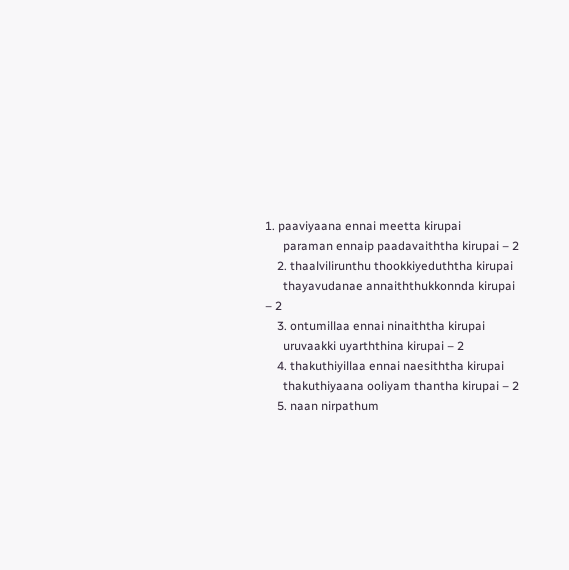1. paaviyaana ennai meetta kirupai
      paraman ennaip paadavaiththa kirupai – 2
    2. thaalvilirunthu thookkiyeduththa kirupai
      thayavudanae annaiththukkonnda kirupai – 2
    3. ontumillaa ennai ninaiththa kirupai
      uruvaakki uyarththina kirupai – 2
    4. thakuthiyillaa ennai naesiththa kirupai
      thakuthiyaana ooliyam thantha kirupai – 2
    5. naan nirpathum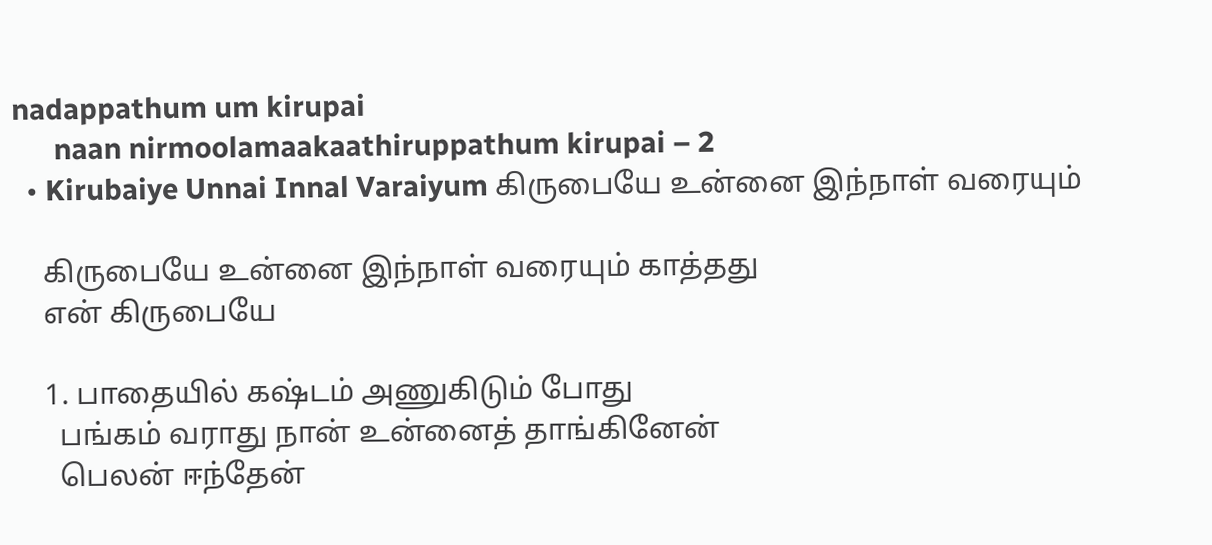nadappathum um kirupai
      naan nirmoolamaakaathiruppathum kirupai – 2
  • Kirubaiye Unnai Innal Varaiyum கிருபையே உன்னை இந்நாள் வரையும்

    கிருபையே உன்னை இந்நாள் வரையும் காத்தது
    என் கிருபையே

    1. பாதையில் கஷ்டம் அணுகிடும் போது
      பங்கம் வராது நான் உன்னைத் தாங்கினேன்
      பெலன் ஈந்தேன்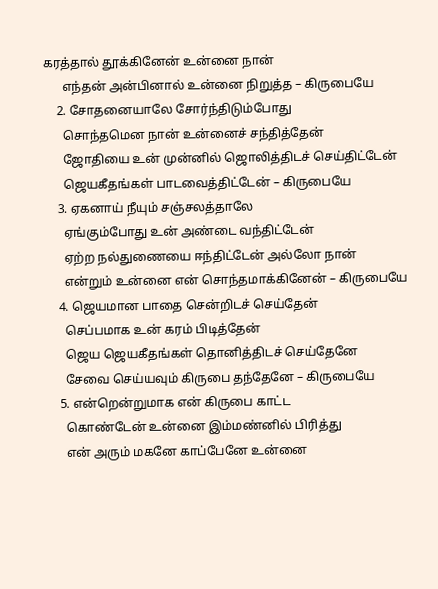கரத்தால் தூக்கினேன் உன்னை நான்
      எந்தன் அன்பினால் உன்னை நிறுத்த – கிருபையே
    2. சோதனையாலே சோர்ந்திடும்போது
      சொந்தமென நான் உன்னைச் சந்தித்தேன்
      ஜோதியை உன் முன்னில் ஜொலித்திடச் செய்திட்டேன்
      ஜெயகீதங்கள் பாடவைத்திட்டேன் – கிருபையே
    3. ஏகனாய் நீயும் சஞ்சலத்தாலே
      ஏங்கும்போது உன் அண்டை வந்திட்டேன்
      ஏற்ற நல்துணையை ஈந்திட்டேன் அல்லோ நான்
      என்றும் உன்னை என் சொந்தமாக்கினேன் – கிருபையே
    4. ஜெயமான பாதை சென்றிடச் செய்தேன்
      செப்பமாக உன் கரம் பிடித்தேன்
      ஜெய ஜெயகீதங்கள் தொனித்திடச் செய்தேனே
      சேவை செய்யவும் கிருபை தந்தேனே – கிருபையே
    5. என்றென்றுமாக என் கிருபை காட்ட
      கொண்டேன் உன்னை இம்மண்னில் பிரித்து
      என் அரும் மகனே காப்பேனே உன்னை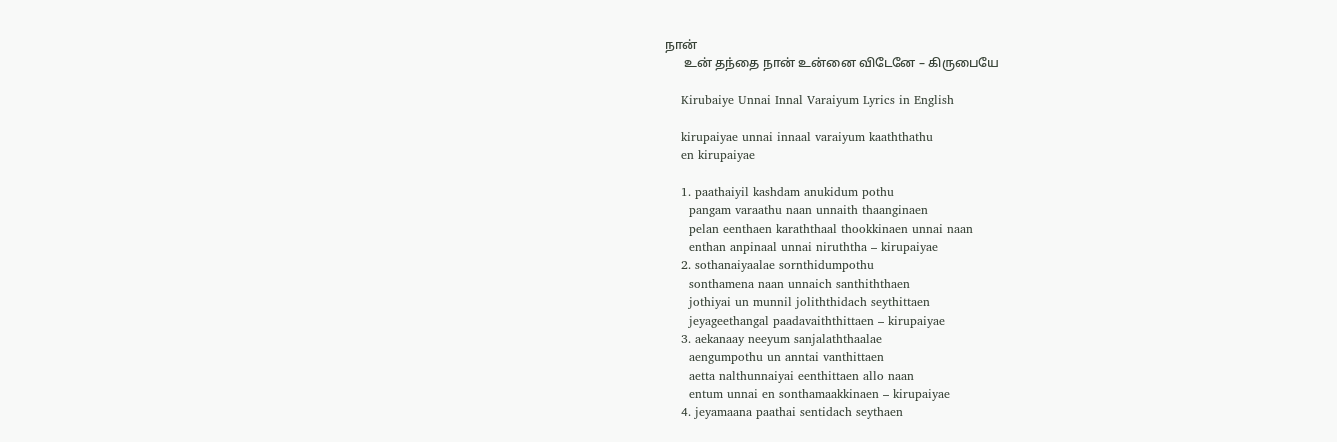நான்
      உன் தந்தை நான் உன்னை விடேனே – கிருபையே

    Kirubaiye Unnai Innal Varaiyum Lyrics in English

    kirupaiyae unnai innaal varaiyum kaaththathu
    en kirupaiyae

    1. paathaiyil kashdam anukidum pothu
      pangam varaathu naan unnaith thaanginaen
      pelan eenthaen karaththaal thookkinaen unnai naan
      enthan anpinaal unnai niruththa – kirupaiyae
    2. sothanaiyaalae sornthidumpothu
      sonthamena naan unnaich santhiththaen
      jothiyai un munnil joliththidach seythittaen
      jeyageethangal paadavaiththittaen – kirupaiyae
    3. aekanaay neeyum sanjalaththaalae
      aengumpothu un anntai vanthittaen
      aetta nalthunnaiyai eenthittaen allo naan
      entum unnai en sonthamaakkinaen – kirupaiyae
    4. jeyamaana paathai sentidach seythaen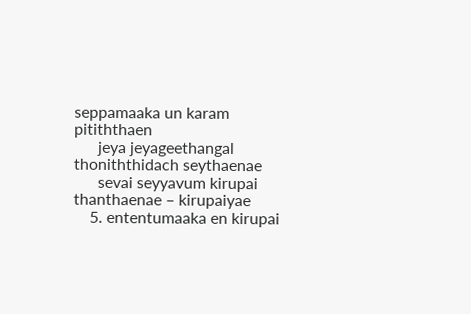seppamaaka un karam pitiththaen
      jeya jeyageethangal thoniththidach seythaenae
      sevai seyyavum kirupai thanthaenae – kirupaiyae
    5. ententumaaka en kirupai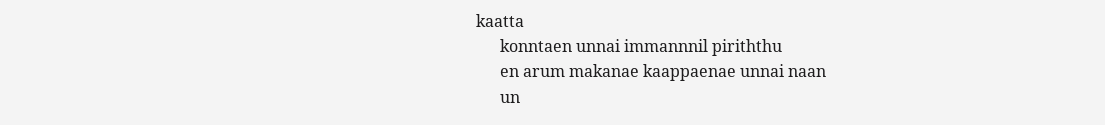kaatta
      konntaen unnai immannnil piriththu
      en arum makanae kaappaenae unnai naan
      un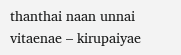thanthai naan unnai vitaenae – kirupaiyae